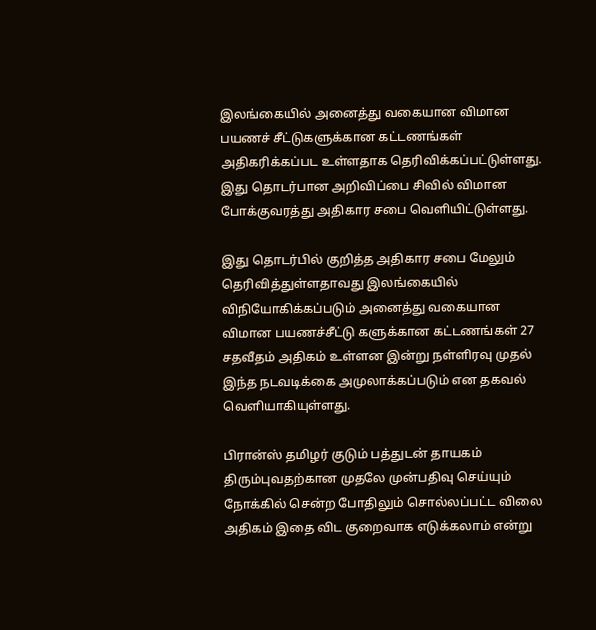இலங்கையில் அனைத்து வகையான விமான பயணச் சீட்டுகளுக்கான கட்டணங்கள் அதிகரிக்கப்பட உள்ளதாக தெரிவிக்கப்பட்டுள்ளது. இது தொடர்பான அறிவிப்பை சிவில் விமான போக்குவரத்து அதிகார சபை வெளியிட்டுள்ளது.

இது தொடர்பில் குறித்த அதிகார சபை மேலும் தெரிவித்துள்ளதாவது இலங்கையில் விநியோகிக்கப்படும் அனைத்து வகையான விமான பயணச்சீட்டு களுக்கான கட்டணங்கள் 27 சதவீதம் அதிகம் உள்ளன இன்று நள்ளிரவு முதல் இந்த நடவடிக்கை அமுலாக்கப்படும் என தகவல் வெளியாகியுள்ளது.

பிரான்ஸ் தமிழர் குடும் பத்துடன் தாயகம் திரும்புவதற்கான முதலே முன்பதிவு செய்யும் நோக்கில் சென்ற போதிலும் சொல்லப்பட்ட விலை அதிகம் இதை விட குறைவாக எடுக்கலாம் என்று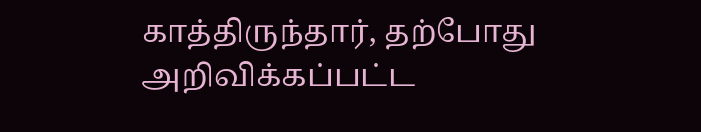காத்திருந்தார், தற்போது அறிவிக்கப்பட்ட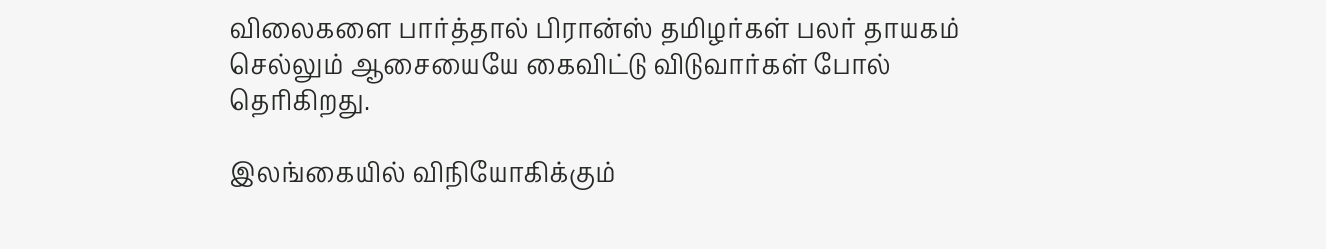விலைகளை பார்த்தால் பிரான்ஸ் தமிழர்கள் பலர் தாயகம் செல்லும் ஆசையையே கைவிட்டு விடுவார்கள் போல் தெரிகிறது.

இலங்கையில் விநியோகிக்கும்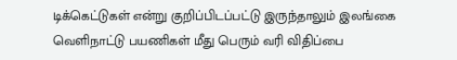டிக்கெட்டுகள் என்று குறிப்பிடப்பட்டு இருந்தாலும் இலங்கை வெளிநாட்டு பயணிகள் மீது பெரும் வரி விதிப்பை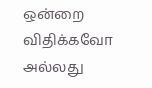ஒன்றை விதிக்கவோ அல்லது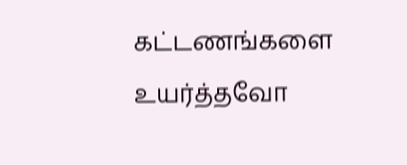கட்டணங்களை உயர்த்தவோ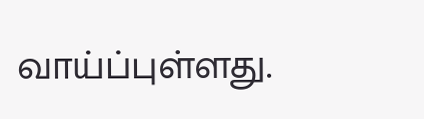வாய்ப்புள்ளது.